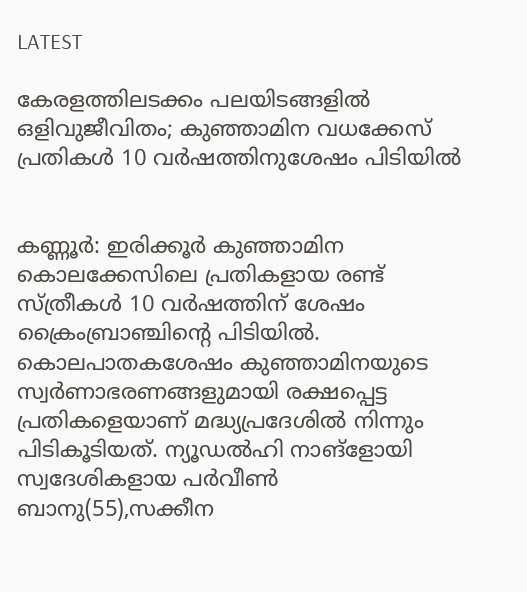LATEST

കേരളത്തിലടക്കം പലയിടങ്ങളിൽ ഒളിവുജീവിതം; കുഞ്ഞാമിന വധക്കേസ് പ്രതികൾ 10 വർഷത്തിനുശേഷം പിടിയിൽ


കണ്ണൂർ: ഇരിക്കൂർ കുഞ്ഞാമിന കൊലക്കേസിലെ പ്രതികളായ രണ്ട് സ്‌ത്രീകൾ 10 വർഷത്തിന് ശേഷം ക്രൈംബ്രാഞ്ചിന്റെ പിടിയിൽ. കൊലപാതകശേഷം കുഞ്ഞാമിനയുടെ സ്വർണാഭരണങ്ങളുമായി രക്ഷപ്പെട്ട പ്രതികളെയാണ് മദ്ധ്യപ്രദേശിൽ നിന്നും പിടികൂടിയത്. ന്യൂഡൽഹി നാങ്ളോയി സ്വദേശികളായ പർവീൺ ബാനു(55),സക്കീന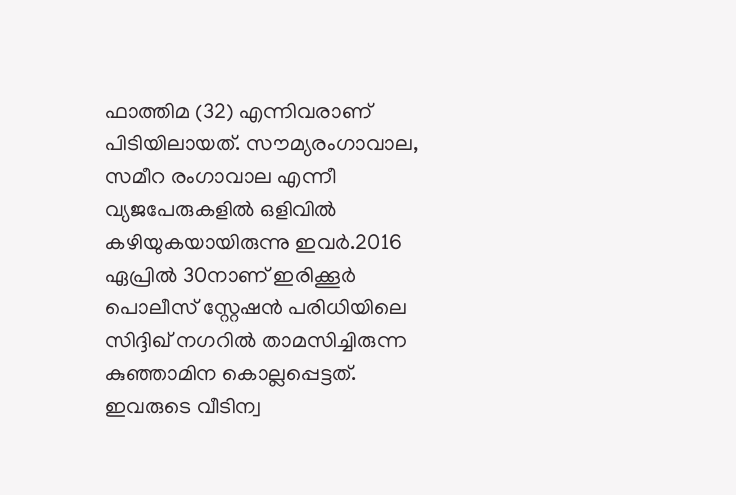ഫാത്തിമ (32) എന്നിവരാണ് പിടിയിലായത്. സൗമ്യരംഗാവാല, സമീറ രംഗാവാല എന്നീ വ്യജപേരുകളിൽ ഒളിവിൽ കഴിയുകയായിരുന്നു ഇവർ.2016 ഏപ്രിൽ 30നാണ് ഇരിക്കൂർ പൊലീസ് സ്റ്റേഷൻ പരിധിയിലെ സിദ്ദിഖ് നഗറിൽ താമസിച്ചിരുന്ന കുഞ്ഞാമിന കൊല്ലപ്പെട്ടത്. ഇവരുടെ വീടിന്വ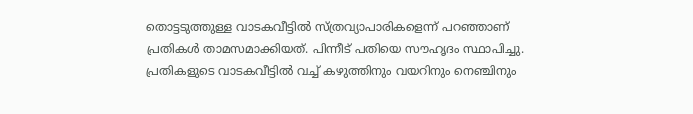തൊട്ടടുത്തുള്ള വാടകവീട്ടിൽ സ്‌ത്രവ്യാപാരികളെന്ന് പറഞ്ഞാണ് പ്രതികൾ താമസമാക്കിയത്. പിന്നീട് പതിയെ സൗഹൃദം സ്ഥാപിച്ചു. പ്രതികളുടെ വാടകവീട്ടിൽ വച്ച് കഴുത്തിനും വയറിനും നെഞ്ചിനും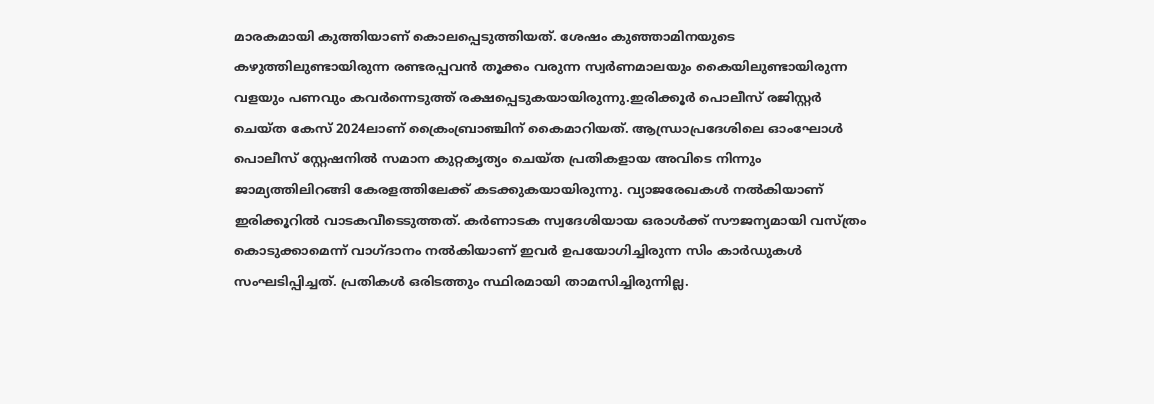മാരകമായി കുത്തിയാണ് കൊലപ്പെടുത്തിയത്. ശേഷം കുഞ്ഞാമിനയുടെ കഴുത്തിലുണ്ടായിരുന്ന രണ്ടരപ്പവൻ തൂക്കം വരുന്ന സ്വർണമാലയും കൈയിലുണ്ടായിരുന്ന വളയും പണവും കവർന്നെടുത്ത് രക്ഷപ്പെടുകയായിരുന്നു.ഇരിക്കൂർ പൊലീസ് രജിസ്റ്റർ ചെയ്‌ത കേസ് 2024ലാണ് ക്രൈംബ്രാഞ്ചിന് കൈമാറിയത്. ആന്ധ്രാപ്രദേശിലെ ഓംഘോൾ പൊലീസ് സ്റ്റേഷനിൽ സമാന കുറ്റകൃത്യം ചെയ്‌ത പ്രതികളായ അവിടെ നിന്നും ജാമ്യത്തിലിറങ്ങി കേരളത്തിലേക്ക് കടക്കുകയായിരുന്നു. വ്യാജരേഖകൾ നൽകിയാണ് ഇരിക്കൂറിൽ വാടകവീടെടുത്തത്. കർണാടക സ്വദേശിയായ ഒരാൾക്ക് സൗജന്യമായി വസ്‌ത്രം കൊടുക്കാമെന്ന് വാഗ്‌ദാനം നൽകിയാണ് ഇവർ ഉപയോഗിച്ചിരുന്ന സിം കാർഡുകൾ സംഘടിപ്പിച്ചത്. പ്രതികൾ ഒരിടത്തും സ്ഥിരമായി താമസിച്ചിരുന്നില്ല.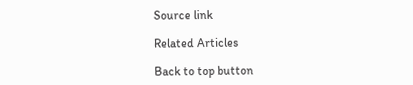Source link

Related Articles

Back to top button